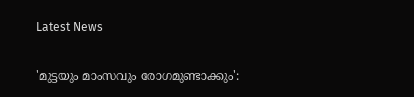Latest News

'മുട്ടയും മാംസവും രോഗമുണ്ടാക്കും':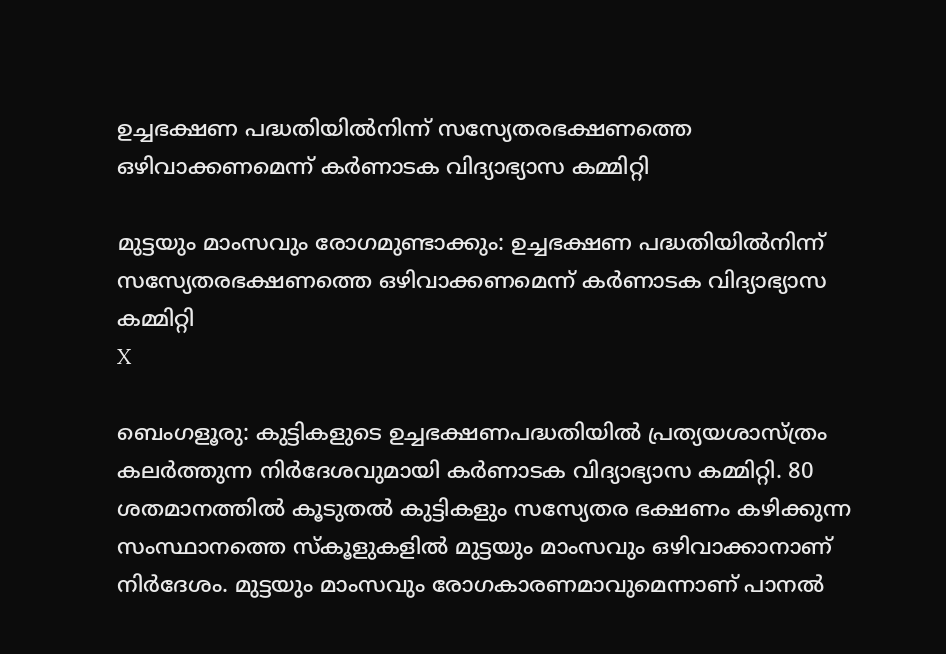ഉച്ചഭക്ഷണ പദ്ധതിയില്‍നിന്ന് സസ്യേതരഭക്ഷണത്തെ ഒഴിവാക്കണമെന്ന് കര്‍ണാടക വിദ്യാഭ്യാസ കമ്മിറ്റി

മുട്ടയും മാംസവും രോഗമുണ്ടാക്കും: ഉച്ചഭക്ഷണ പദ്ധതിയില്‍നിന്ന് സസ്യേതരഭക്ഷണത്തെ ഒഴിവാക്കണമെന്ന് കര്‍ണാടക വിദ്യാഭ്യാസ കമ്മിറ്റി
X

ബെംഗളൂരു: കുട്ടികളുടെ ഉച്ചഭക്ഷണപദ്ധതിയില്‍ പ്രത്യയശാസ്ത്രം കലര്‍ത്തുന്ന നിര്‍ദേശവുമായി കര്‍ണാടക വിദ്യാഭ്യാസ കമ്മിറ്റി. 80 ശതമാനത്തില്‍ കൂടുതല്‍ കുട്ടികളും സസ്യേതര ഭക്ഷണം കഴിക്കുന്ന സംസ്ഥാനത്തെ സ്‌കൂളുകളില്‍ മുട്ടയും മാംസവും ഒഴിവാക്കാനാണ് നിര്‍ദേശം. മുട്ടയും മാംസവും രോഗകാരണമാവുമെന്നാണ് പാനല്‍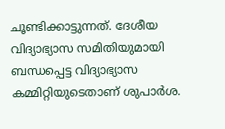ചൂണ്ടിക്കാട്ടുന്നത്. ദേശീയ വിദ്യാഭ്യാസ സമിതിയുമായി ബന്ധപ്പെട്ട വിദ്യാഭ്യാസ കമ്മിറ്റിയുടെതാണ് ശുപാര്‍ശ.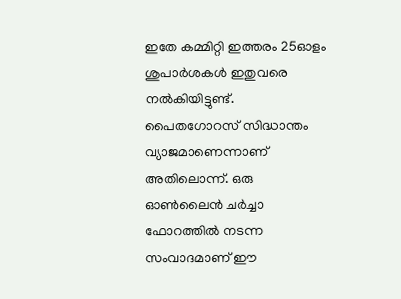ഇതേ കമ്മിറ്റി ഇത്തരം 25ഓളം ശുപാര്‍ശകള്‍ ഇതുവരെ നല്‍കിയിട്ടുണ്ട്. പൈതഗോറസ് സിദ്ധാന്തം വ്യാജമാണെന്നാണ് അതിലൊന്ന്. ഒരു ഓണ്‍ലൈന്‍ ചര്‍ച്ചാ ഫോറത്തില്‍ നടന്ന സംവാദമാണ് ഈ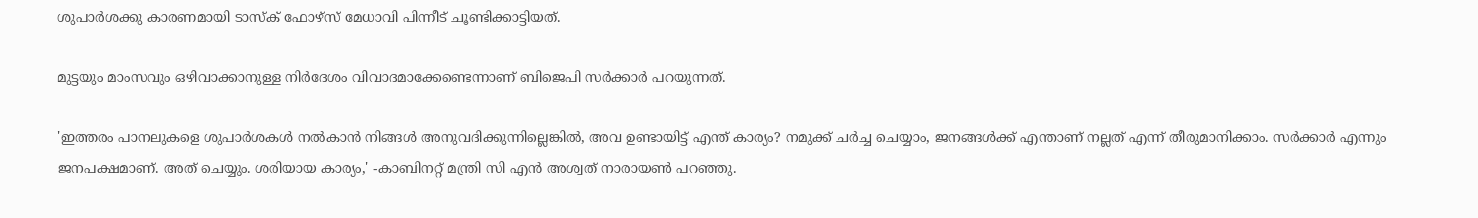ശുപാര്‍ശക്കു കാരണമായി ടാസ്‌ക് ഫോഴ്‌സ് മേധാവി പിന്നീട് ചൂണ്ടിക്കാട്ടിയത്.

മുട്ടയും മാംസവും ഒഴിവാക്കാനുള്ള നിര്‍ദേശം വിവാദമാക്കേണ്ടെന്നാണ് ബിജെപി സര്‍ക്കാര്‍ പറയുന്നത്.

'ഇത്തരം പാനലുകളെ ശുപാര്‍ശകള്‍ നല്‍കാന്‍ നിങ്ങള്‍ അനുവദിക്കുന്നില്ലെങ്കില്‍, അവ ഉണ്ടായിട്ട് എന്ത് കാര്യം? നമുക്ക് ചര്‍ച്ച ചെയ്യാം, ജനങ്ങള്‍ക്ക് എന്താണ് നല്ലത് എന്ന് തീരുമാനിക്കാം. സര്‍ക്കാര്‍ എന്നും ജനപക്ഷമാണ്. അത് ചെയ്യും. ശരിയായ കാര്യം,' -കാബിനറ്റ് മന്ത്രി സി എന്‍ അശ്വത് നാരായണ്‍ പറഞ്ഞു.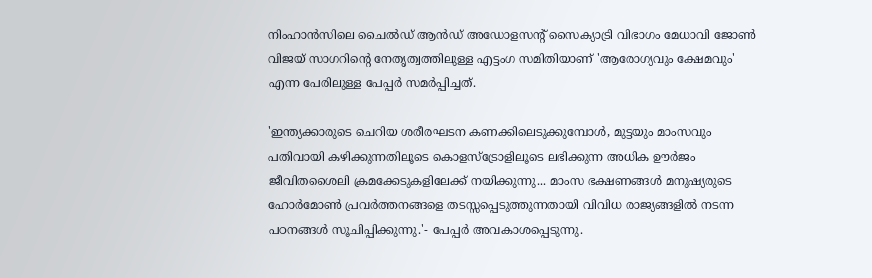നിംഹാന്‍സിലെ ചൈല്‍ഡ് ആന്‍ഡ് അഡോളസന്റ് സൈക്യാട്രി വിഭാഗം മേധാവി ജോണ്‍ വിജയ് സാഗറിന്റെ നേതൃത്വത്തിലുള്ള എട്ടംഗ സമിതിയാണ് 'ആരോഗ്യവും ക്ഷേമവും' എന്ന പേരിലുള്ള പേപ്പര്‍ സമര്‍പ്പിച്ചത്.

'ഇന്ത്യക്കാരുടെ ചെറിയ ശരീരഘടന കണക്കിലെടുക്കുമ്പോള്‍, മുട്ടയും മാംസവും പതിവായി കഴിക്കുന്നതിലൂടെ കൊളസ്‌ട്രോളിലൂടെ ലഭിക്കുന്ന അധിക ഊര്‍ജം ജീവിതശൈലി ക്രമക്കേടുകളിലേക്ക് നയിക്കുന്നു... മാംസ ഭക്ഷണങ്ങള്‍ മനുഷ്യരുടെ ഹോര്‍മോണ്‍ പ്രവര്‍ത്തനങ്ങളെ തടസ്സപ്പെടുത്തുന്നതായി വിവിധ രാജ്യങ്ങളില്‍ നടന്ന പഠനങ്ങള്‍ സൂചിപ്പിക്കുന്നു.'- പേപ്പര്‍ അവകാശപ്പെടുന്നു.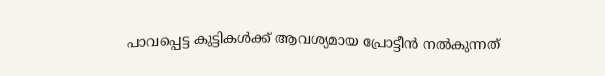പാവപ്പെട്ട കുട്ടികള്‍ക്ക് ആവശ്യമായ പ്രോട്ടീന്‍ നല്‍കുന്നത്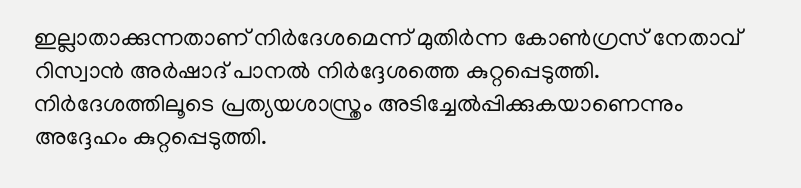ഇല്ലാതാക്കുന്നതാണ് നിര്‍ദേശമെന്ന് മുതിര്‍ന്ന കോണ്‍ഗ്രസ് നേതാവ് റിസ്വാന്‍ അര്‍ഷാദ് പാനല്‍ നിര്‍ദ്ദേശത്തെ കുറ്റപ്പെടുത്തി. നിര്‍ദേശത്തിലൂടെ പ്രത്യയശാസ്ത്രം അടിച്ചേല്‍പ്പിക്കുകയാണെന്നും അദ്ദേഹം കുറ്റപ്പെടുത്തി.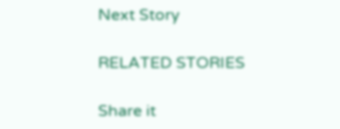Next Story

RELATED STORIES

Share it